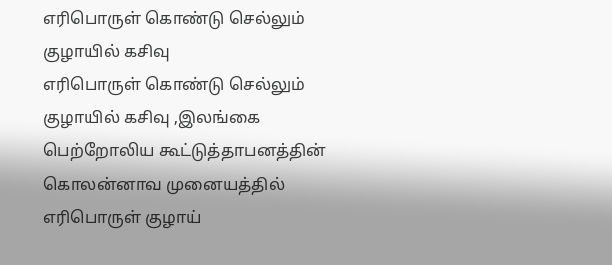எரிபொருள் கொண்டு செல்லும் குழாயில் கசிவு
எரிபொருள் கொண்டு செல்லும் குழாயில் கசிவு ,இலங்கை பெற்றோலிய கூட்டுத்தாபனத்தின் கொலன்னாவ முனையத்தில் எரிபொருள் குழாய்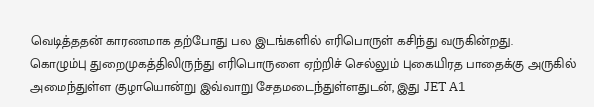வெடித்ததன் காரணமாக தற்போது பல இடங்களில் எரிபொருள் கசிந்து வருகின்றது.
கொழும்பு துறைமுகத்திலிருந்து எரிபொருளை ஏற்றிச் செல்லும் புகையிரத பாதைக்கு அருகில் அமைந்துள்ள குழாயொன்று இவ்வாறு சேதமடைந்துள்ளதுடன், இது JET A1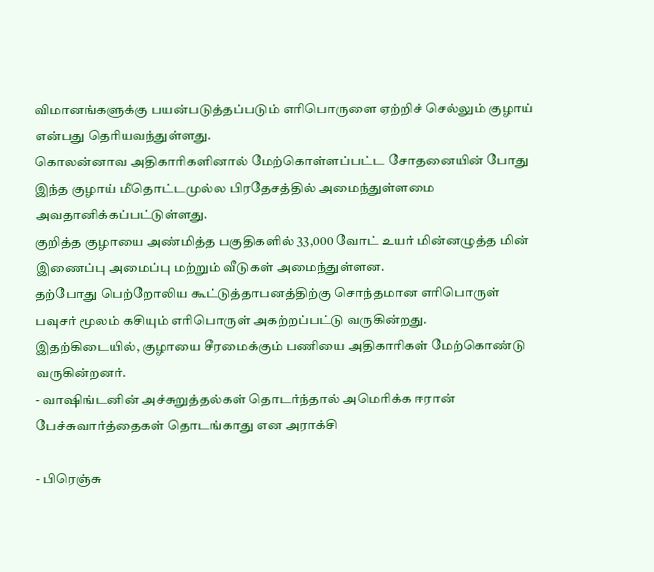விமானங்களுக்கு பயன்படுத்தப்படும் எரிபொருளை ஏற்றிச் செல்லும் குழாய் என்பது தெரியவந்துள்ளது.
கொலன்னாவ அதிகாரிகளினால் மேற்கொள்ளப்பட்ட சோதனையின் போது இந்த குழாய் மீதொட்டமுல்ல பிரதேசத்தில் அமைந்துள்ளமை அவதானிக்கப்பட்டுள்ளது.
குறித்த குழாயை அண்மித்த பகுதிகளில் 33,000 வோட் உயர் மின்னழுத்த மின் இணைப்பு அமைப்பு மற்றும் வீடுகள் அமைந்துள்ளன.
தற்போது பெற்றோலிய கூட்டுத்தாபனத்திற்கு சொந்தமான எரிபொருள் பவுசர் மூலம் கசியும் எரிபொருள் அகற்றப்பட்டு வருகின்றது.
இதற்கிடையில், குழாயை சீரமைக்கும் பணியை அதிகாரிகள் மேற்கொண்டு வருகின்றனர்.
- வாஷிங்டனின் அச்சுறுத்தல்கள் தொடர்ந்தால் அமெரிக்க ஈரான் பேச்சுவார்த்தைகள் தொடங்காது என அராக்சி

- பிரெஞ்சு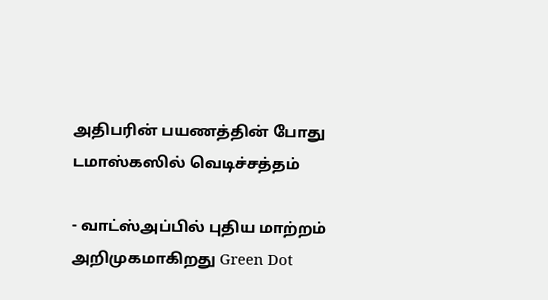அதிபரின் பயணத்தின் போது டமாஸ்கஸில் வெடிச்சத்தம்

- வாட்ஸ்அப்பில் புதிய மாற்றம் அறிமுகமாகிறது Green Dot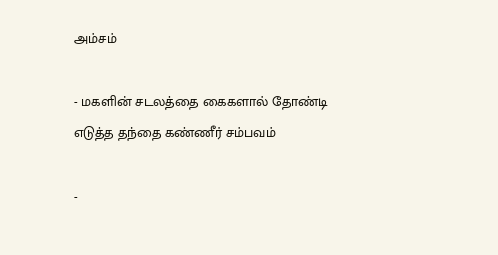அம்சம்

- மகளின் சடலத்தை கைகளால் தோண்டி எடுத்த தந்தை கண்ணீர் சம்பவம்

-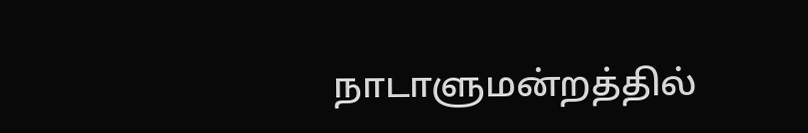நாடாளுமன்றத்தில்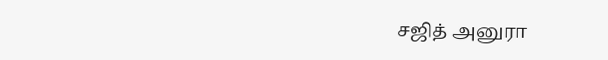சஜித் அனுரா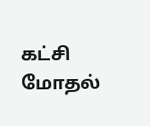கட்சி மோதல்